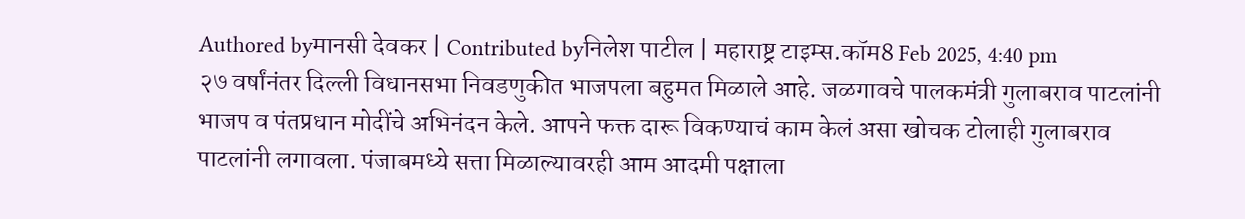Authored byमानसी देवकर | Contributed byनिलेश पाटील | महाराष्ट्र टाइम्स.कॉम8 Feb 2025, 4:40 pm
२७ वर्षांनंतर दिल्ली विधानसभा निवडणुकीत भाजपला बहुमत मिळाले आहे. जळगावचे पालकमंत्री गुलाबराव पाटलांनी भाजप व पंतप्रधान मोदींचे अभिनंदन केले. आपने फक्त दारू विकण्याचं काम केलं असा खोचक टोलाही गुलाबराव पाटलांनी लगावला. पंजाबमध्ये सत्ता मिळाल्यावरही आम आदमी पक्षाला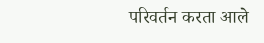परिवर्तन करता आले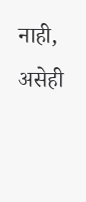नाही, असेही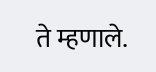ते म्हणाले.